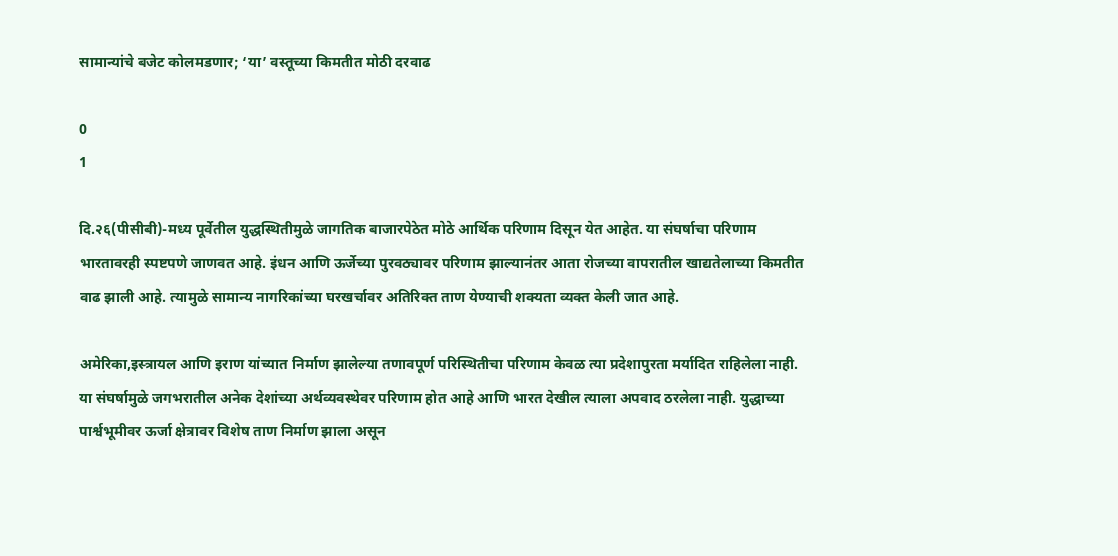सामान्यांचे बजेट कोलमडणार; ‘या’ वस्तूच्या किमतीत मोठी दरवाढ

0
1

दि.२६(पीसीबी)-मध्य पूर्वेतील युद्धस्थितीमुळे जागतिक बाजारपेठेत मोठे आर्थिक परिणाम दिसून येत आहेत. या संघर्षाचा परिणाम भारतावरही स्पष्टपणे जाणवत आहे. इंधन आणि ऊर्जेच्या पुरवठ्यावर परिणाम झाल्यानंतर आता रोजच्या वापरातील खाद्यतेलाच्या किमतीत वाढ झाली आहे. त्यामुळे सामान्य नागरिकांच्या घरखर्चावर अतिरिक्त ताण येण्याची शक्यता व्यक्त केली जात आहे.

अमेरिका,इस्त्रायल आणि इराण यांच्यात निर्माण झालेल्या तणावपूर्ण परिस्थितीचा परिणाम केवळ त्या प्रदेशापुरता मर्यादित राहिलेला नाही. या संघर्षामुळे जगभरातील अनेक देशांच्या अर्थव्यवस्थेवर परिणाम होत आहे आणि भारत देखील त्याला अपवाद ठरलेला नाही. युद्धाच्या पार्श्वभूमीवर ऊर्जा क्षेत्रावर विशेष ताण निर्माण झाला असून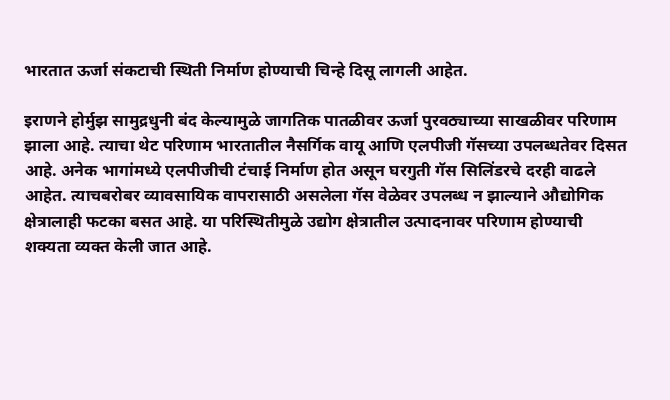भारतात ऊर्जा संकटाची स्थिती निर्माण होण्याची चिन्हे दिसू लागली आहेत.

इराणने होर्मुझ सामुद्रधुनी बंद केल्यामुळे जागतिक पातळीवर ऊर्जा पुरवठ्याच्या साखळीवर परिणाम झाला आहे. त्याचा थेट परिणाम भारतातील नैसर्गिक वायू आणि एलपीजी गॅसच्या उपलब्धतेवर दिसत आहे. अनेक भागांमध्ये एलपीजीची टंचाई निर्माण होत असून घरगुती गॅस सिलिंडरचे दरही वाढले आहेत. त्याचबरोबर व्यावसायिक वापरासाठी असलेला गॅस वेळेवर उपलब्ध न झाल्याने औद्योगिक क्षेत्रालाही फटका बसत आहे. या परिस्थितीमुळे उद्योग क्षेत्रातील उत्पादनावर परिणाम होण्याची शक्यता व्यक्त केली जात आहे.